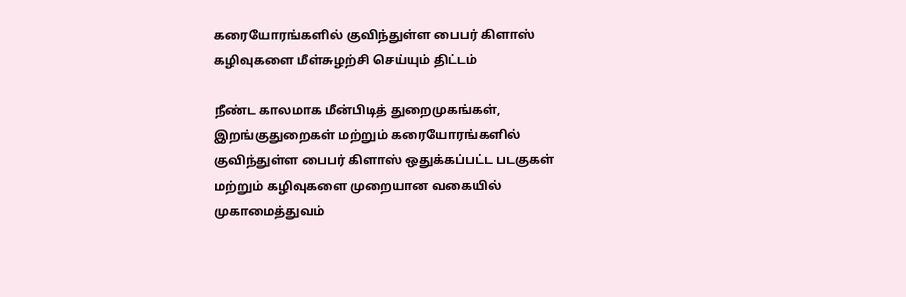கரையோரங்களில் குவிந்துள்ள பைபர் கிளாஸ் கழிவுகளை மீள்சுழற்சி செய்யும் திட்டம்

நீண்ட காலமாக மீன்பிடித் துறைமுகங்கள், இறங்குதுறைகள் மற்றும் கரையோரங்களில் குவிந்துள்ள பைபர் கிளாஸ் ஒதுக்கப்பட்ட படகுகள் மற்றும் கழிவுகளை முறையான வகையில் முகாமைத்துவம்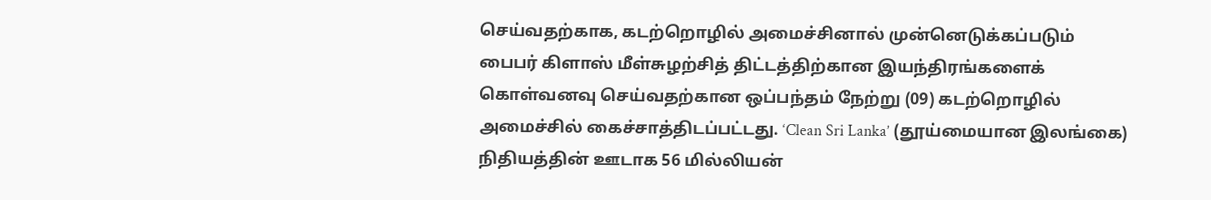செய்வதற்காக, கடற்றொழில் அமைச்சினால் முன்னெடுக்கப்படும் பைபர் கிளாஸ் மீள்சுழற்சித் திட்டத்திற்கான இயந்திரங்களைக் கொள்வனவு செய்வதற்கான ஒப்பந்தம் நேற்று (09) கடற்றொழில் அமைச்சில் கைச்சாத்திடப்பட்டது. ‘Clean Sri Lanka’ (தூய்மையான இலங்கை) நிதியத்தின் ஊடாக 56 மில்லியன்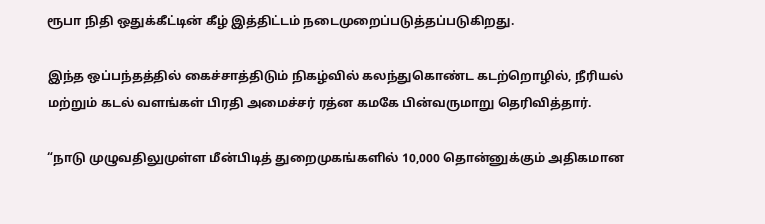ரூபா நிதி ஒதுக்கீட்டின் கீழ் இத்திட்டம் நடைமுறைப்படுத்தப்படுகிறது.

இந்த ஒப்பந்தத்தில் கைச்சாத்திடும் நிகழ்வில் கலந்துகொண்ட கடற்றொழில், நீரியல் மற்றும் கடல் வளங்கள் பிரதி அமைச்சர் ரத்ன கமகே பின்வருமாறு தெரிவித்தார்.

“நாடு முழுவதிலுமுள்ள மீன்பிடித் துறைமுகங்களில் 10,000 தொன்னுக்கும் அதிகமான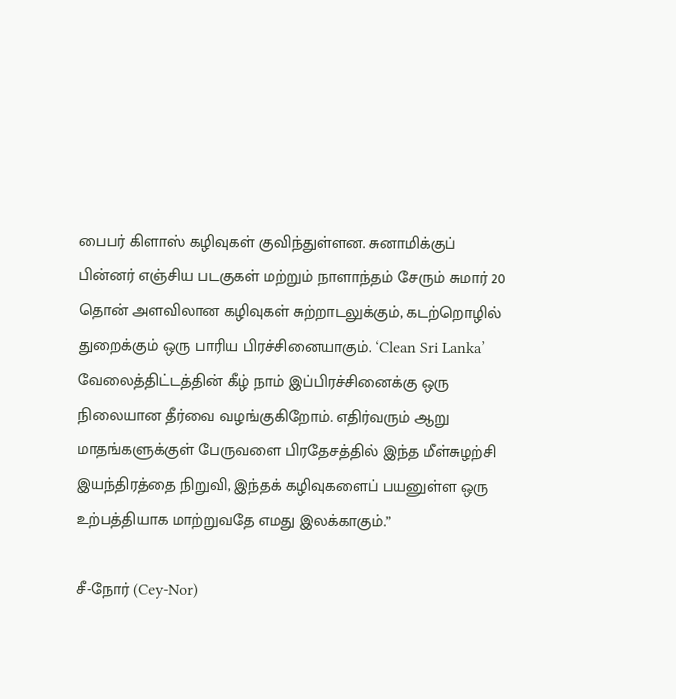பைபர் கிளாஸ் கழிவுகள் குவிந்துள்ளன. சுனாமிக்குப் பின்னர் எஞ்சிய படகுகள் மற்றும் நாளாந்தம் சேரும் சுமார் 20 தொன் அளவிலான கழிவுகள் சுற்றாடலுக்கும், கடற்றொழில் துறைக்கும் ஒரு பாரிய பிரச்சினையாகும். ‘Clean Sri Lanka’ வேலைத்திட்டத்தின் கீழ் நாம் இப்பிரச்சினைக்கு ஒரு நிலையான தீர்வை வழங்குகிறோம். எதிர்வரும் ஆறு மாதங்களுக்குள் பேருவளை பிரதேசத்தில் இந்த மீள்சுழற்சி இயந்திரத்தை நிறுவி, இந்தக் கழிவுகளைப் பயனுள்ள ஒரு உற்பத்தியாக மாற்றுவதே எமது இலக்காகும்.”

சீ-நோர் (Cey-Nor)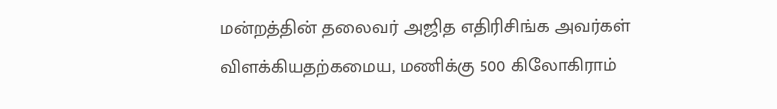மன்றத்தின் தலைவர் அஜித எதிரிசிங்க அவர்கள் விளக்கியதற்கமைய, மணிக்கு 500 கிலோகிராம்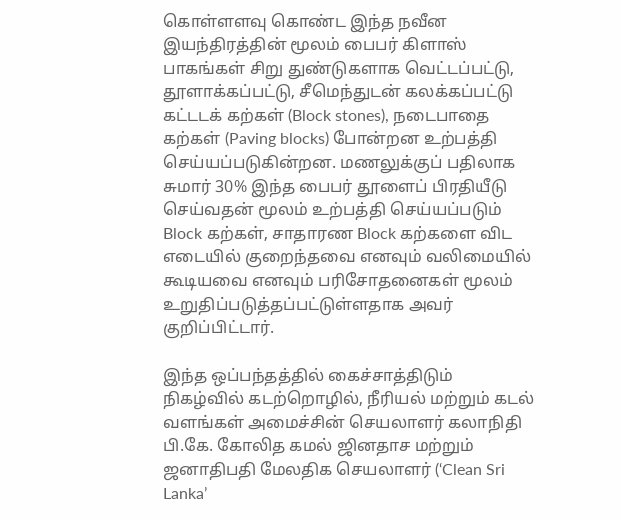கொள்ளளவு கொண்ட இந்த நவீன இயந்திரத்தின் மூலம் பைபர் கிளாஸ் பாகங்கள் சிறு துண்டுகளாக வெட்டப்பட்டு, தூளாக்கப்பட்டு, சீமெந்துடன் கலக்கப்பட்டு கட்டடக் கற்கள் (Block stones), நடைபாதை கற்கள் (Paving blocks) போன்றன உற்பத்தி செய்யப்படுகின்றன. மணலுக்குப் பதிலாக சுமார் 30% இந்த பைபர் தூளைப் பிரதியீடு செய்வதன் மூலம் உற்பத்தி செய்யப்படும் Block கற்கள், சாதாரண Block கற்களை விட எடையில் குறைந்தவை எனவும் வலிமையில் கூடியவை எனவும் பரிசோதனைகள் மூலம் உறுதிப்படுத்தப்பட்டுள்ளதாக அவர் குறிப்பிட்டார்.

இந்த ஒப்பந்தத்தில் கைச்சாத்திடும் நிகழ்வில் கடற்றொழில், நீரியல் மற்றும் கடல் வளங்கள் அமைச்சின் செயலாளர் கலாநிதி பி.கே. கோலித கமல் ஜினதாச மற்றும் ஜனாதிபதி மேலதிக செயலாளர் (‘Clean Sri Lanka’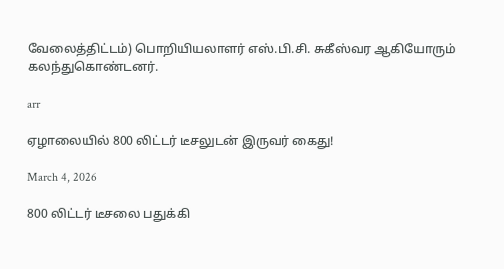வேலைத்திட்டம்) பொறியியலாளர் எஸ்.பி.சி. சுகீஸ்வர ஆகியோரும் கலந்துகொண்டனர்.

arr

ஏழாலையில் 800 லிட்டர் டீசலுடன் இருவர் கைது!

March 4, 2026

800 லிட்டர் டீசலை பதுக்கி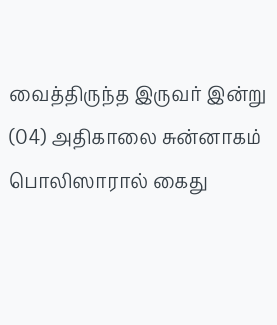வைத்திருந்த இருவர் இன்று (04) அதிகாலை சுன்னாகம் பொலிஸாரால் கைது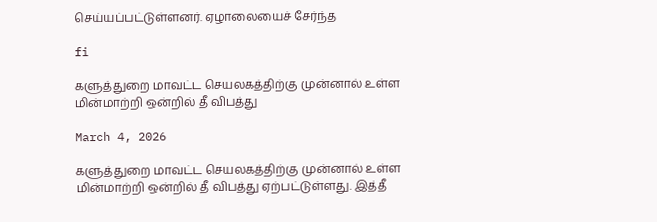செய்யப்பட்டுள்ளனர். ஏழாலையைச் சேர்ந்த

fi

களுத்துறை மாவட்ட செயலகத்திற்கு முன்னால் உள்ள மின்மாற்றி ஒன்றில் தீ விபத்து

March 4, 2026

களுத்துறை மாவட்ட செயலகத்திற்கு முன்னால் உள்ள மின்மாற்றி ஒன்றில் தீ விபத்து ஏற்பட்டுள்ளது. இத்தீ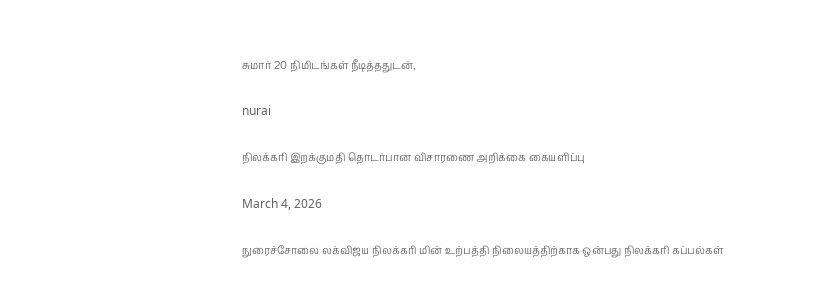சுமார் 20 நிமிடங்கள் நீடித்ததுடன்,

nurai

நிலக்கரி இறக்குமதி தொடர்பான விசாரணை அறிக்கை கையளிப்பு

March 4, 2026

நுரைச்சோலை லக்விஜய நிலக்கரி மின் உற்பத்தி நிலையத்திற்காக ஒன்பது நிலக்கரி கப்பல்கள்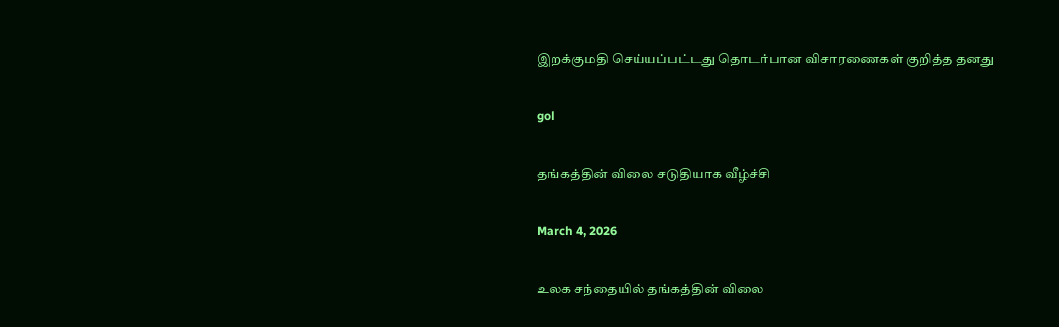இறக்குமதி செய்யப்பட்டது தொடர்பான விசாரணைகள் குறித்த தனது

gol

தங்கத்தின் விலை சடுதியாக வீழ்ச்சி

March 4, 2026

உலக சந்தையில் தங்கத்தின் விலை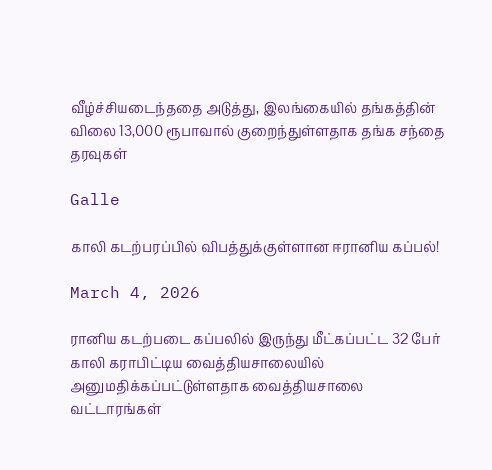வீழ்ச்சியடைந்ததை அடுத்து, இலங்கையில் தங்கத்தின் விலை 13,000 ரூபாவால் குறைந்துள்ளதாக தங்க சந்தை தரவுகள்

Galle

காலி கடற்பரப்பில் விபத்துக்குள்ளான ஈரானிய கப்பல்!

March 4, 2026

ரானிய கடற்படை கப்பலில் இருந்து மீட்கப்பட்ட 32 பேர் காலி கராபிட்டிய வைத்தியசாலையில் அனுமதிக்கப்பட்டுள்ளதாக வைத்தியசாலை வட்டாரங்கள்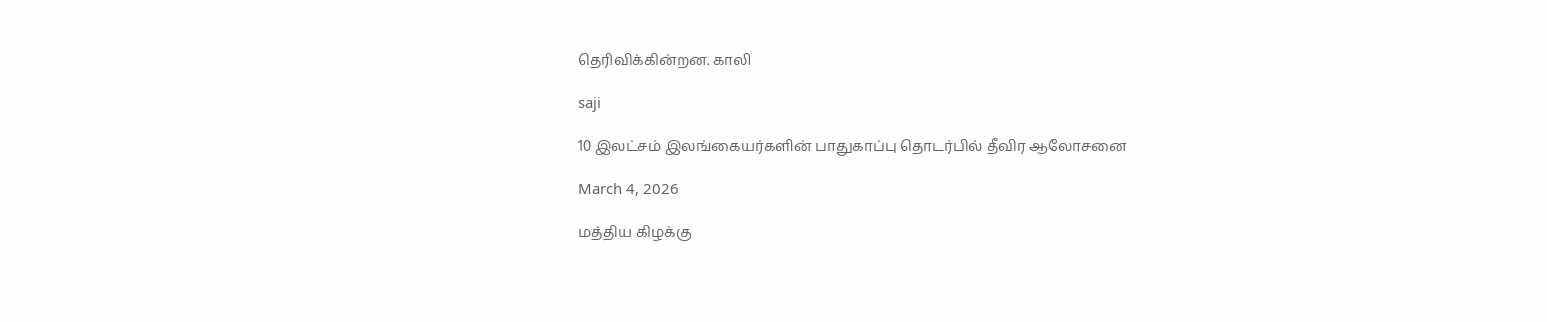தெரிவிக்கின்றன. காலி

saji

10 இலட்சம் இலங்கையர்களின் பாதுகாப்பு தொடர்பில் தீவிர ஆலோசனை

March 4, 2026

மத்திய கிழக்கு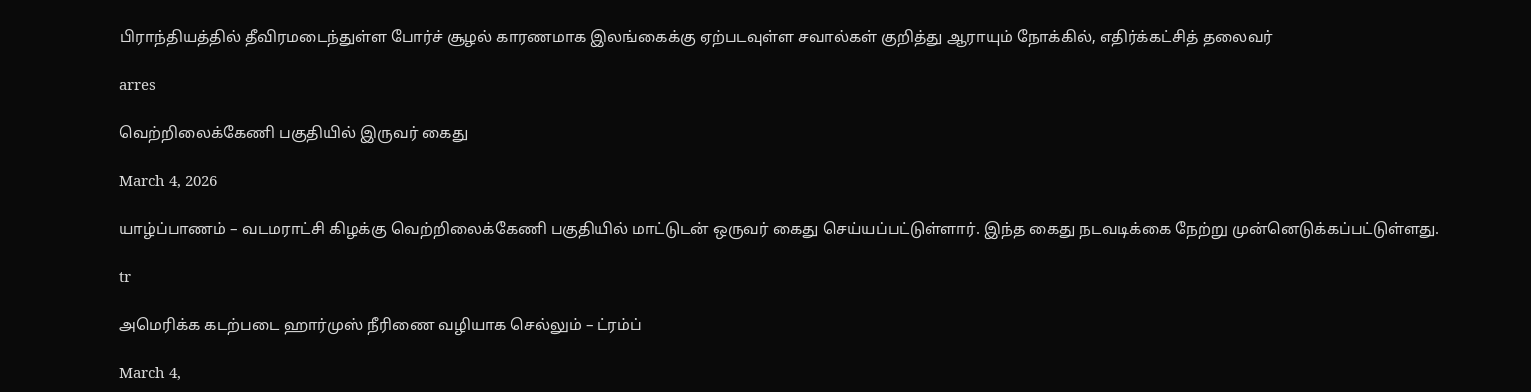பிராந்தியத்தில் தீவிரமடைந்துள்ள போர்ச் சூழல் காரணமாக இலங்கைக்கு ஏற்படவுள்ள சவால்கள் குறித்து ஆராயும் நோக்கில், எதிர்க்கட்சித் தலைவர்

arres

வெற்றிலைக்கேணி பகுதியில் இருவர் கைது

March 4, 2026

யாழ்ப்பாணம் – வடமராட்சி கிழக்கு வெற்றிலைக்கேணி பகுதியில் மாட்டுடன் ஒருவர் கைது செய்யப்பட்டுள்ளார். இந்த கைது நடவடிக்கை நேற்று முன்னெடுக்கப்பட்டுள்ளது.

tr

அமெரிக்க கடற்படை ஹார்முஸ் நீரிணை வழியாக செல்லும் – ட்ரம்ப்

March 4,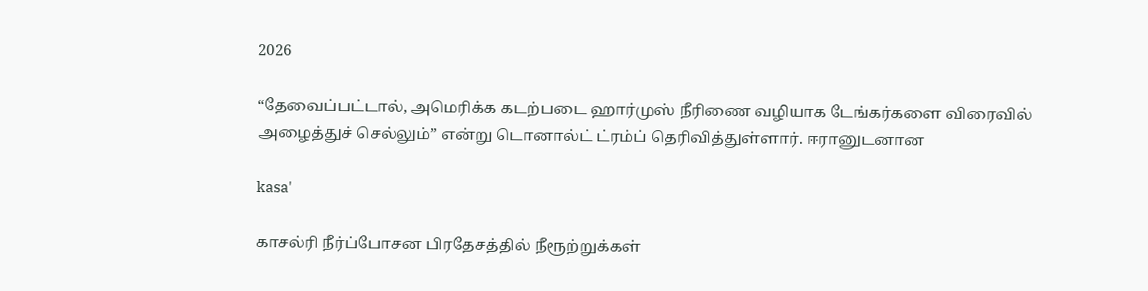2026

“தேவைப்பட்டால், அமெரிக்க கடற்படை ஹார்முஸ் நீரிணை வழியாக டேங்கர்களை விரைவில் அழைத்துச் செல்லும்” என்று டொனால்ட் ட்ரம்ப் தெரிவித்துள்ளார். ஈரானுடனான

kasa'

காசல்ரி நீர்ப்போசன பிரதேசத்தில் நீரூற்றுக்கள்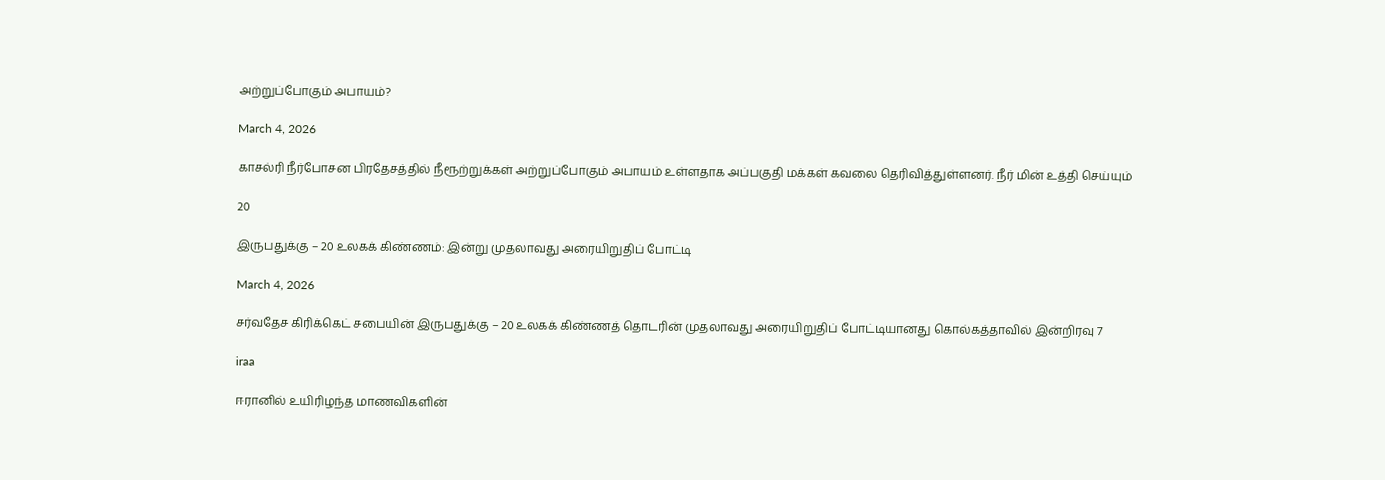அற்றுப்போகும் அபாயம்?

March 4, 2026

காசல்ரி நீர்போசன பிரதேசத்தில் நீரூற்றுக்கள் அற்றுப்போகும் அபாயம் உள்ளதாக அப்பகுதி மக்கள் கவலை தெரிவித்துள்ளனர். நீர் மின் உத்தி செய்யும்

20

இருபதுக்கு – 20 உலகக் கிண்ணம்: இன்று முதலாவது அரையிறுதிப் போட்டி

March 4, 2026

சர்வதேச கிரிக்கெட் சபையின் இருபதுக்கு – 20 உலகக் கிண்ணத் தொடரின் முதலாவது அரையிறுதிப் போட்டியானது கொல்கத்தாவில் இன்றிரவு 7

iraa

ஈரானில் உயிரிழந்த மாணவிகளின்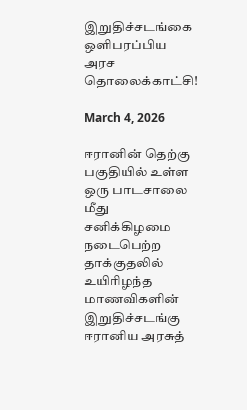இறுதிச்சடங்கை ஒளிபரப்பிய அரச தொலைக்காட்சி!

March 4, 2026

ஈரானின் தெற்கு பகுதியில் உள்ள ஒரு பாடசாலை மீது சனிக்கிழமை நடைபெற்ற தாக்குதலில் உயிரிழந்த மாணவிகளின் இறுதிச்சடங்கு ஈரானிய அரசுத்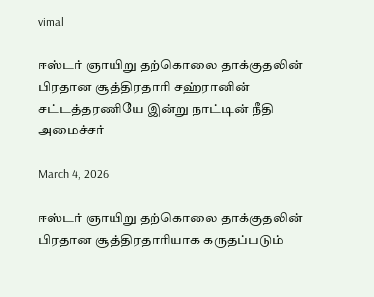vimal

ஈஸ்டர் ஞாயிறு தற்கொலை தாக்குதலின் பிரதான சூத்திரதாரி சஹ்ரானின் சட்டத்தரணியே இன்று நாட்டின் நீதி அமைச்சர்

March 4, 2026

ஈஸ்டர் ஞாயிறு தற்கொலை தாக்குதலின் பிரதான சூத்திரதாரியாக கருதப்படும்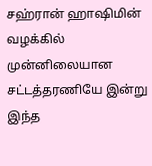சஹ்ரான் ஹாஷிமின் வழக்கில் முன்னிலையான சட்டத்தரணியே இன்று இந்த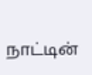நாட்டின்